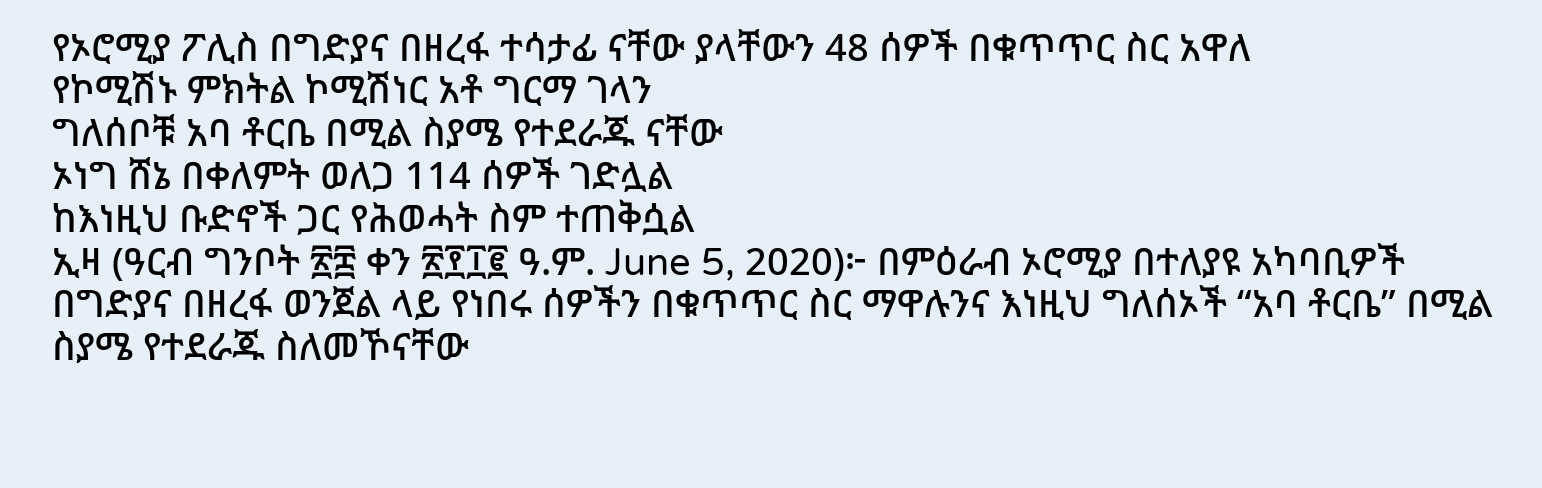የኦሮሚያ ፖሊስ በግድያና በዘረፋ ተሳታፊ ናቸው ያላቸውን 48 ሰዎች በቁጥጥር ስር አዋለ
የኮሚሽኑ ምክትል ኮሚሽነር አቶ ግርማ ገላን
ግለሰቦቹ አባ ቶርቤ በሚል ስያሜ የተደራጁ ናቸው
ኦነግ ሸኔ በቀለምት ወለጋ 114 ሰዎች ገድሏል
ከእነዚህ ቡድኖች ጋር የሕወሓት ስም ተጠቅሷል
ኢዛ (ዓርብ ግንቦት ፳፰ ቀን ፳፻፲፪ ዓ.ም. June 5, 2020)፦ በምዕራብ ኦሮሚያ በተለያዩ አካባቢዎች በግድያና በዘረፋ ወንጀል ላይ የነበሩ ሰዎችን በቁጥጥር ስር ማዋሉንና እነዚህ ግለሰኦች “አባ ቶርቤ” በሚል ስያሜ የተደራጁ ስለመኾናቸው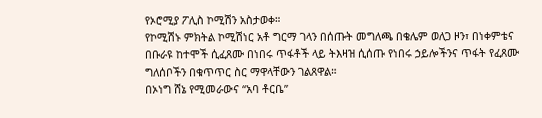የኦሮሚያ ፖሊስ ኮሚሽን አስታወቀ።
የኮሚሽኑ ምክትል ኮሚሽነር አቶ ግርማ ገላን በሰጡት መግለጫ በቄሌም ወለጋ ዞን፣ በነቀምቴና በቡራዩ ከተሞች ሲፈጸሙ በነበሩ ጥፋቶች ላይ ትእዛዝ ሲሰጡ የነበሩ ኃይሎችንና ጥፋት የፈጸሙ ግለሰቦችን በቁጥጥር ስር ማዋላቸውን ገልጸዋል።
በኦነግ ሸኔ የሚመራውና “አባ ቶርቤ”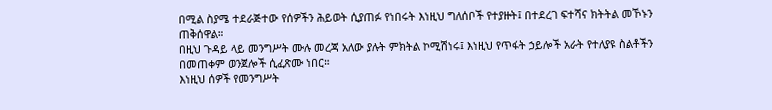በሚል ስያሜ ተደራጅተው የሰዎችን ሕይወት ሲያጠፉ የነበሩት እነዚህ ግለሰቦች የተያዙት፤ በተደረገ ፍተሻና ክትትል መኾኑን ጠቅሰዋል።
በዚህ ጉዳይ ላይ መንግሥት ሙሉ መረጃ አለው ያሉት ምክትል ኮሚሽነሩ፤ እነዚህ የጥፋት ኃይሎች አራት የተለያዩ ስልቶችን በመጠቀም ወንጀሎች ሲፈጽሙ ነበር።
እነዚህ ሰዎች የመንግሥት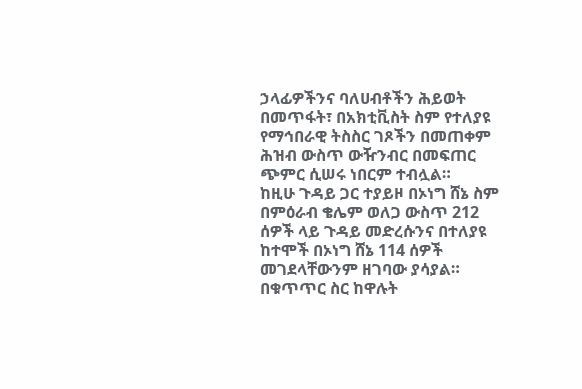ኃላፊዎችንና ባለሀብቶችን ሕይወት በመጥፋት፣ በአክቲቪስት ስም የተለያዩ የማኅበራዊ ትስስር ገጾችን በመጠቀም ሕዝብ ውስጥ ውዥንብር በመፍጠር ጭምር ሲሠሩ ነበርም ተብሏል።
ከዚሁ ጉዳይ ጋር ተያይዞ በኦነግ ሸኔ ስም በምዕራብ ቄሌም ወለጋ ውስጥ 212 ሰዎች ላይ ጉዳይ መድረሱንና በተለያዩ ከተሞች በኦነግ ሸኔ 114 ሰዎች መገደላቸውንም ዘገባው ያሳያል።
በቁጥጥር ስር ከዋሉት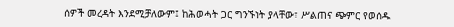ሰዎች መረዳት እንደሚቻለውም፤ ከሕወሓት ጋር ግንኙነት ያላቸው፣ ሥልጠና ጭምር የወሰዱ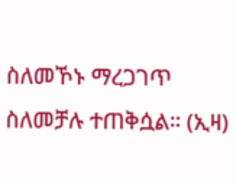ስለመኾኑ ማረጋገጥ ስለመቻሉ ተጠቅሷል። (ኢዛ)